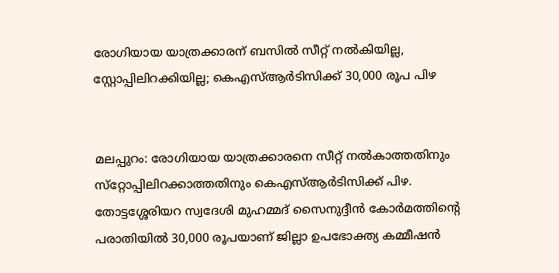രോഗിയായ യാത്രക്കാരന് ബസിൽ സീറ്റ് നൽകിയില്ല, സ്റ്റോപ്പിലിറക്കിയില്ല; കെഎസ്ആർടിസിക്ക് 30,000 രൂപ പിഴ


മലപ്പുറം: രോഗിയായ യാത്രക്കാരനെ സീറ്റ് നൽകാത്തതിനും സ്‌റ്റോപ്പിലിറക്കാത്തതിനും കെഎസ്ആർടിസിക്ക് പിഴ. തോട്ടശ്ശേരിയറ സ്വദേശി മുഹമ്മദ് സൈനുദ്ദീൻ കോർമത്തിന്റെ പരാതിയിൽ 30,000 രൂപയാണ് ജില്ലാ ഉപഭോക്ത്യ കമ്മീഷൻ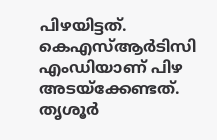പിഴയിട്ടത്. കെഎസ്ആർടിസി എംഡിയാണ് പിഴ അടയ്ക്കേണ്ടത്. തൃശൂർ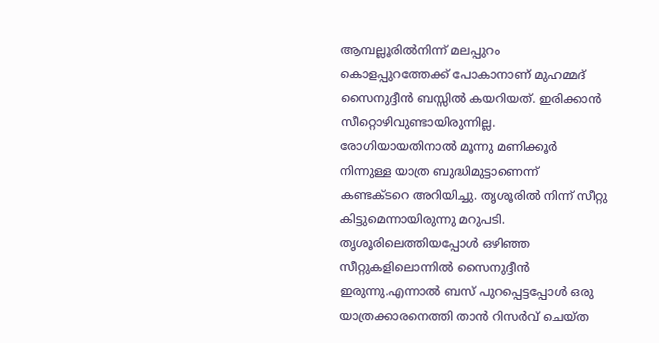ആമ്പല്ലൂരിൽനിന്ന് മലപ്പുറം കൊളപ്പുറത്തേക്ക് പോകാനാണ് മുഹമ്മദ് സൈനുദ്ദീൻ ബസ്സിൽ കയറിയത്. ഇരിക്കാൻ സീറ്റൊഴിവുണ്ടായിരുന്നില്ല. രോഗിയായതിനാൽ മൂന്നു മണിക്കൂർ നിന്നുള്ള യാത്ര ബുദ്ധിമുട്ടാണെന്ന് കണ്ടക്ട‌റെ അറിയിച്ചു. തൃശൂരിൽ നിന്ന് സീറ്റു കിട്ടുമെന്നായിരുന്നു മറുപടി. തൃശൂരിലെത്തിയപ്പോൾ ഒഴിഞ്ഞ സീറ്റുകളിലൊന്നിൽ സൈനുദ്ദീൻ ഇരുന്നു.എന്നാൽ ബസ് പുറപ്പെട്ടപ്പോൾ ഒരു യാത്രക്കാരനെത്തി താൻ റിസർവ് ചെയ്ത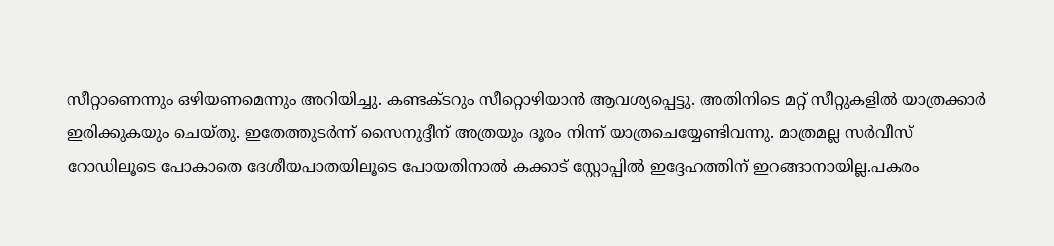സീറ്റാണെന്നും ഒഴിയണമെന്നും അറിയിച്ചു. കണ്ടക്ടറും സീറ്റൊഴിയാൻ ആവശ്യപ്പെട്ടു. അതിനിടെ മറ്റ് സീറ്റുകളിൽ യാത്രക്കാർ ഇരിക്കുകയും ചെയ്‌തു. ഇതേത്തുടർന്ന് സൈനുദ്ദീന് അത്രയും ദൂരം നിന്ന് യാത്രചെയ്യേണ്ടിവന്നു. മാത്രമല്ല സർവീസ് റോഡിലൂടെ പോകാതെ ദേശീയപാതയിലൂടെ പോയതിനാൽ കക്കാട് സ്റ്റോപ്പിൽ ഇദ്ദേഹത്തിന് ഇറങ്ങാനായില്ല.പകരം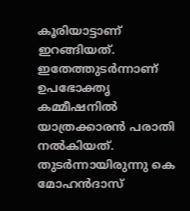കൂരിയാട്ടാണ് ഇറങ്ങിയത്. ഇതേത്തുടർന്നാണ് ഉപഭോക്തൃ കമ്മീഷനിൽ യാത്രക്കാരൻ പരാതി നൽകിയത്. തുടർന്നായിരുന്നു കെ മോഹൻദാസ്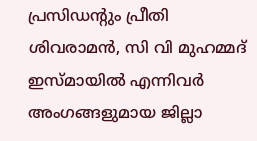പ്രസിഡന്റും പ്രീതി ശിവരാമൻ, സി വി മുഹമ്മദ് ഇസ്‌മായിൽ എന്നിവർ അംഗങ്ങളുമായ ജില്ലാ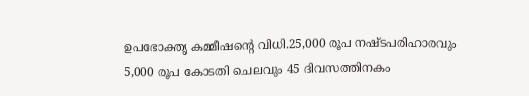ഉപഭോക്തൃ കമ്മീഷൻ്റെ വിധി.25,000 രൂപ നഷ്ട‌പരിഹാരവും 5,000 രൂപ കോടതി ചെലവും 45 ദിവസത്തിനകം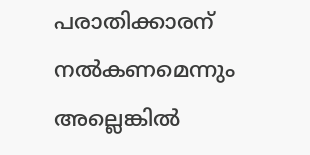പരാതിക്കാരന് നൽകണമെന്നും അല്ലെങ്കിൽ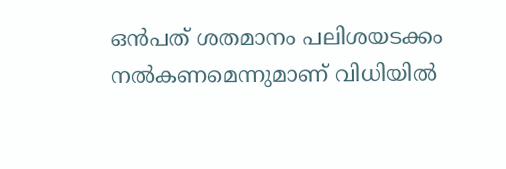ഒൻപത് ശതമാനം പലിശയടക്കം നൽകണമെന്നുമാണ് വിധിയിൽ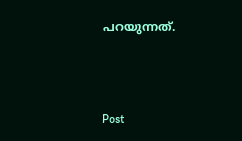പറയുന്നത്.



Post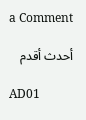a Comment

أحدث أقدم

AD01